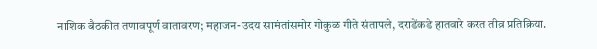नाशिक बैठकीत तणावपूर्ण वातावरण; महाजन-उदय सामंतांसमोर गोकुळ गीते संतापले, दराडेंकडे हातवारे करत तीव्र प्रतिक्रिया.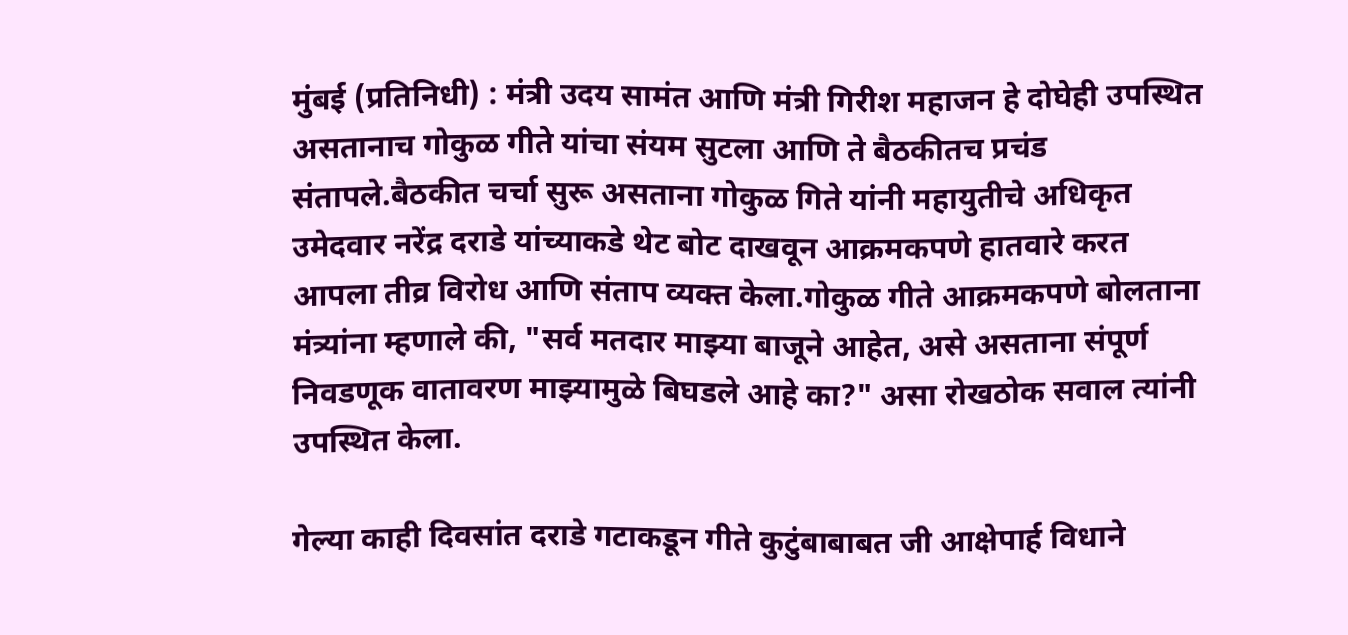मुंबई (प्रतिनिधी) : मंत्री उदय सामंत आणि मंत्री गिरीश महाजन हे दोघेही उपस्थित असतानाच गोकुळ गीते यांचा संयम सुटला आणि ते बैठकीतच प्रचंड संतापले.बैठकीत चर्चा सुरू असताना गोकुळ गिते यांनी महायुतीचे अधिकृत उमेदवार नरेंद्र दराडे यांच्याकडे थेट बोट दाखवून आक्रमकपणे हातवारे करत आपला तीव्र विरोध आणि संताप व्यक्त केला.गोकुळ गीते आक्रमकपणे बोलताना मंत्र्यांना म्हणाले की, "सर्व मतदार माझ्या बाजूने आहेत, असे असताना संपूर्ण निवडणूक वातावरण माझ्यामुळे बिघडले आहे का?" असा रोखठोक सवाल त्यांनी उपस्थित केला.

गेल्या काही दिवसांत दराडे गटाकडून गीते कुटुंबाबाबत जी आक्षेपार्ह विधाने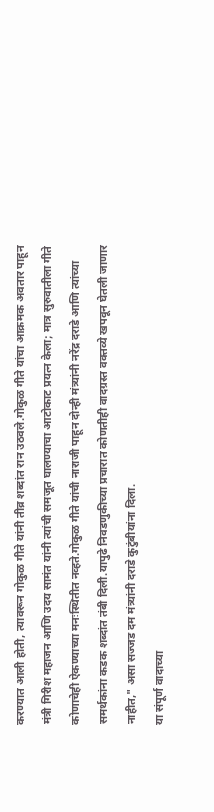करण्यात आली होती, त्यावरून गोकुळ गीते यांनी तीव्र शब्दांत रान उठवले.गोकुळ गीते यांचा आक्रमक अवतार पाहून मंत्री गिरीश महाजन आणि उदय सामंत यांनी त्यांची समजूत घालण्याचा आटोकाट प्रयत्न केला; मात्र सुरुवातीला गीते कोणाचेही ऐकण्याच्या मनःस्थितीत नव्हते.गोकुळ गीते यांची नाराजी पाहून दोन्ही मंत्र्यांनी नरेंद्र दराडे आणि त्यांच्या समर्थकांना कडक शब्दांत तंबी दिली.यापुढे निवडणुकीच्या प्रचारात कोणतीही वादग्रस्त वक्तव्ये खपवून घेतली जाणार नाहीत," असा सज्जड दम मंत्र्यांनी दराडे कुटुंबीयांना दिला.
या संपूर्ण वादाच्या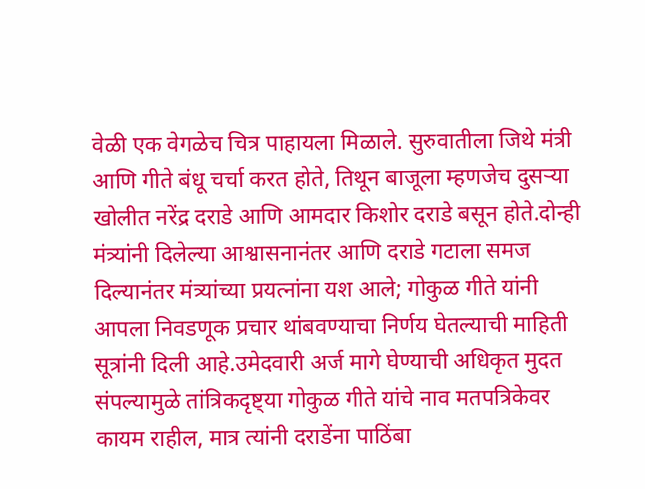वेळी एक वेगळेच चित्र पाहायला मिळाले. सुरुवातीला जिथे मंत्री आणि गीते बंधू चर्चा करत होते, तिथून बाजूला म्हणजेच दुसऱ्या खोलीत नरेंद्र दराडे आणि आमदार किशोर दराडे बसून होते.दोन्ही मंत्र्यांनी दिलेल्या आश्वासनानंतर आणि दराडे गटाला समज दिल्यानंतर मंत्र्यांच्या प्रयत्नांना यश आले; गोकुळ गीते यांनी आपला निवडणूक प्रचार थांबवण्याचा निर्णय घेतल्याची माहिती सूत्रांनी दिली आहे.उमेदवारी अर्ज मागे घेण्याची अधिकृत मुदत संपल्यामुळे तांत्रिकदृष्ट्या गोकुळ गीते यांचे नाव मतपत्रिकेवर कायम राहील, मात्र त्यांनी दराडेंना पाठिंबा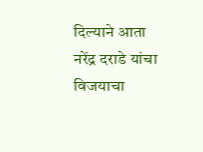दिल्याने आता नरेंद्र दराडे यांचा विजयाचा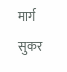मार्ग सुकर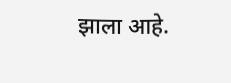झाला आहे.